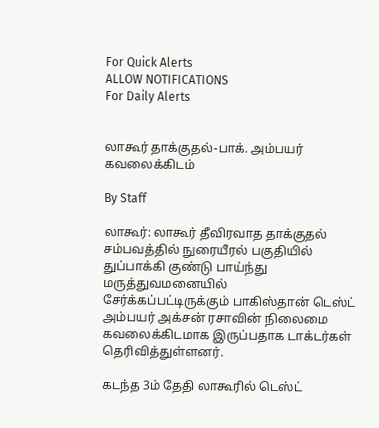For Quick Alerts
ALLOW NOTIFICATIONS
For Daily Alerts


லாகூர் தாக்குதல்-பாக். அம்பயர் கவலைக்கிடம்

By Staff

லாகூர்: லாகூர் தீவிரவாத தாக்குதல் சம்பவத்தில் நுரையீரல் பகுதியில் துப்பாக்கி குண்டு பாய்ந்து மருத்துவமனையில் சேர்க்கப்பட்டிருக்கும் பாகிஸ்தான் டெஸ்ட் அம்பயர் அக்சன் ரசாவின் நிலைமை கவலைக்கிடமாக இருப்பதாக டாக்டர்கள் தெரிவித்துள்ளனர்.

கடந்த 3ம் தேதி லாகூரில் டெஸ்ட்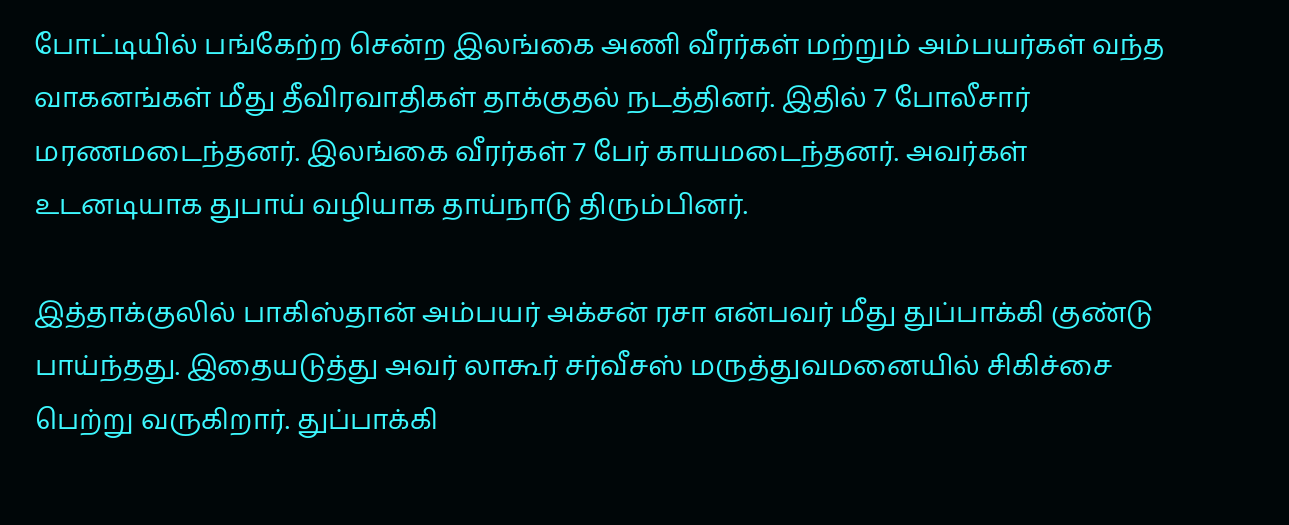போட்டியில் பங்கேற்ற சென்ற இலங்கை அணி வீரர்கள் மற்றும் அம்பயர்கள் வந்த வாகனங்கள் மீது தீவிரவாதிகள் தாக்குதல் நடத்தினர். இதில் 7 போலீசார் மரணமடைந்தனர். இலங்கை வீரர்கள் 7 பேர் காயமடைந்தனர். அவர்கள் உடனடியாக துபாய் வழியாக தாய்நாடு திரும்பினர்.

இத்தாக்குலில் பாகிஸ்தான் அம்பயர் அக்சன் ரசா என்பவர் மீது துப்பாக்கி குண்டு பாய்ந்தது. இதையடுத்து அவர் லாகூர் சர்வீசஸ் மருத்துவமனையில் சிகிச்சை பெற்று வருகிறார். துப்பாக்கி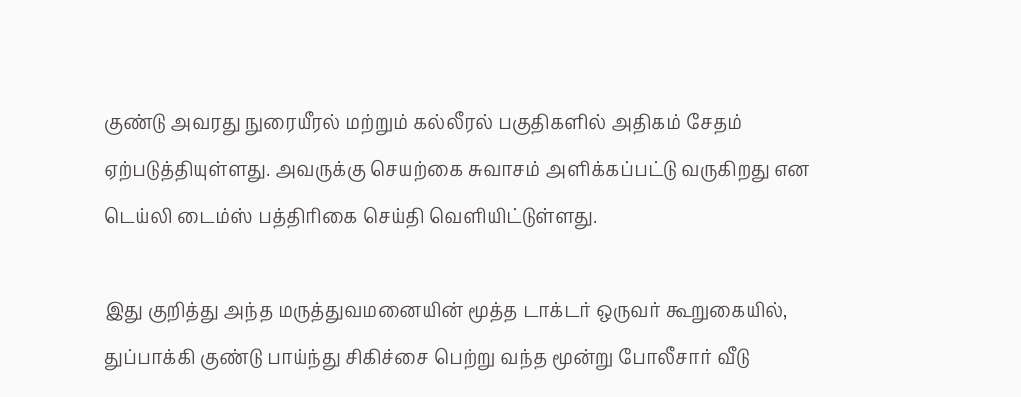குண்டு அவரது நுரையீரல் மற்றும் கல்லீரல் பகுதிகளில் அதிகம் சேதம் ஏற்படுத்தியுள்ளது. அவருக்கு செயற்கை சுவாசம் அளிக்கப்பட்டு வருகிறது என டெய்லி டைம்ஸ் பத்திரிகை செய்தி வெளியிட்டுள்ளது.

இது குறித்து அந்த மருத்துவமனையின் மூத்த டாக்டர் ஒருவர் கூறுகையில், துப்பாக்கி குண்டு பாய்ந்து சிகிச்சை பெற்று வந்த மூன்று போலீசார் வீடு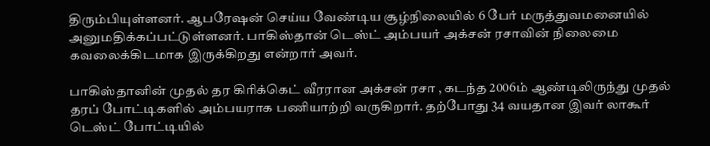திரும்பியுள்ளனர். ஆபரேஷன் செய்ய வேண்டிய சூழ்நிலையில் 6 பேர் மருத்துவமனையில் அனுமதிக்கப்பட்டுள்ளனர். பாகிஸ்தான் டெஸ்ட் அம்பயர் அக்சன் ரசாவின் நிலைமை கவலைக்கிடமாக இருக்கிறது என்றார் அவர்.

பாகிஸ்தானின் முதல் தர கிரிக்கெட் வீரரான அக்சன் ரசா , கடந்த 2006ம் ஆண்டிலிருந்து முதல் தரப் போட்டிகளில் அம்பயராக பணியாற்றி வருகிறார். தற்போது 34 வயதான இவர் லாகூர் டெஸ்ட் போட்டியில்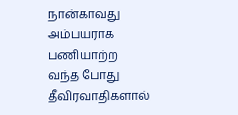நான்காவது அம்பயராக பணியாற்ற வந்த போது தீவிரவாதிகளால்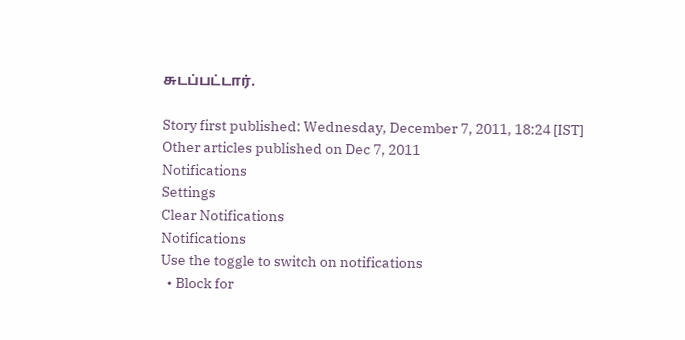சுடப்பட்டார்.

Story first published: Wednesday, December 7, 2011, 18:24 [IST]
Other articles published on Dec 7, 2011
Notifications
Settings
Clear Notifications
Notifications
Use the toggle to switch on notifications
  • Block for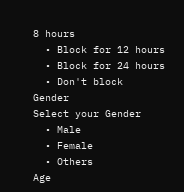8 hours
  • Block for 12 hours
  • Block for 24 hours
  • Don't block
Gender
Select your Gender
  • Male
  • Female
  • Others
Age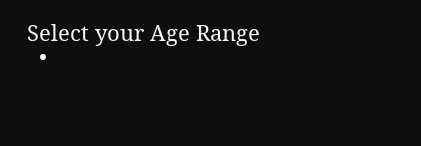Select your Age Range
  •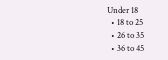Under 18
  • 18 to 25
  • 26 to 35
  • 36 to 45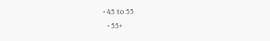• 45 to 55
  • 55+